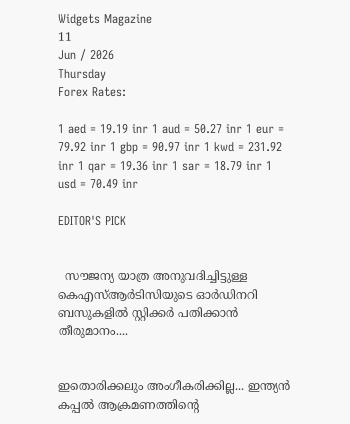Widgets Magazine
11
Jun / 2026
Thursday
Forex Rates:

1 aed = 19.19 inr 1 aud = 50.27 inr 1 eur = 79.92 inr 1 gbp = 90.97 inr 1 kwd = 231.92 inr 1 qar = 19.36 inr 1 sar = 18.79 inr 1 usd = 70.49 inr

EDITOR'S PICK


  സൗജന്യ യാത്ര അനുവദിച്ചിട്ടുള്ള കെഎസ്ആർടിസിയുടെ ഓർഡിനറി ബസുകളിൽ സ്റ്റിക്കർ പതിക്കാൻ തീരുമാനം....


ഇതൊരിക്കലും അംഗീകരിക്കില്ല... ഇന്ത്യൻ കപ്പൽ ആക്രമണത്തിന്റെ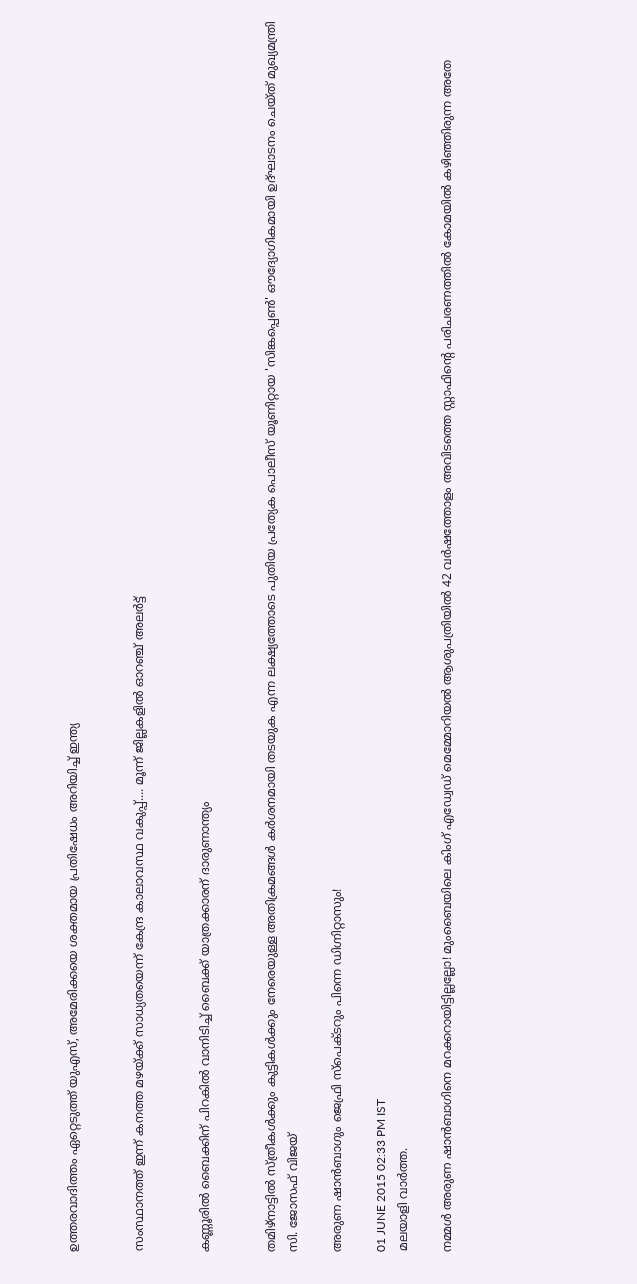ഉത്തരവാദിത്തം ഏറ്റെടുത്ത് യുഎസ്, അമേരിക്കയെ ശക്തമായ പ്രതിഷേധം അറിയിച്ച് ഇന്ത്യ


സംസ്ഥാനത്ത് ഇന്ന് കനത്ത മഴയ്ക്ക് സാധ്യതയെന്ന് കേന്ദ്ര കാലാവസ്ഥ വകുപ്പ്.... മൂന്ന് ജില്ലകളിൽ ഓറഞ്ച് അലർട്ട്


കണ്ണൂരിൽ ബൈക്കിന് പിറകില്‍ വാനിടിച്ച് ബൈക്ക് യാത്രക്കാരന് ദാരുണാന്ത്യം


തമിഴ്‌നാട്ടിൽ സ്ത്രീകൾക്കും കുട്ടികൾക്കും നേരെയുള്ള അതിക്രമങ്ങൾ കർശനമായി തടയുക എന്ന ലക്ഷ്യത്തോടെ പുതിയ പ്രത്യേക പൊലീസ് യൂണിറ്റായ 'സിങ്കപ്പെൺ' ഔദ്യോഗികമായി ഉദ്ഘാടനം ചെയ്ത് മുഖ്യമന്ത്രി സി. ജോസഫ് വിജയ്

അരുണ ഷാന്‍ബാഗും ജെഫ്രി സ്‌പെക്ടറും പിന്നെ ഡിഗ്നിറ്റാസും!

01 JUNE 2015 02:33 PM IST
മലയാളി വാര്‍ത്ത.

നമ്മള്‍ അരുണ ഷാന്‍ബാഗിനെ മറക്കറായിട്ടില്ലല്ലോ! മുംബൈയിലെ കിംഗ് എഡ്വേഡ് മെമ്മോറിയല്‍ ആശുപത്രിയില്‍ 42 വര്‍ഷത്തോളം അവിടത്തെ സ്റ്റാഫിന്റെ പരിചരണത്തില്‍ കോമയില്‍ കഴിഞ്ഞിരുന്ന അതേ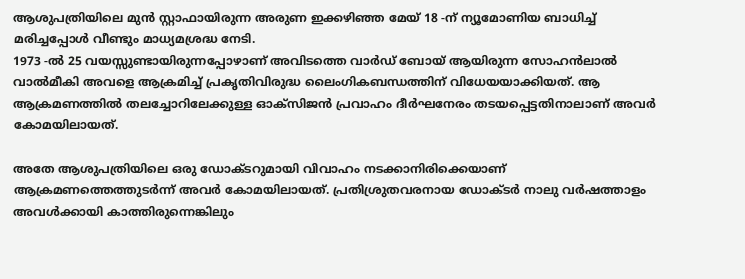ആശുപത്രിയിലെ മുന്‍ സ്റ്റാഫായിരുന്ന അരുണ ഇക്കഴിഞ്ഞ മേയ് 18 -ന് ന്യൂമോണിയ ബാധിച്ച് മരിച്ചപ്പോള്‍ വീണ്ടും മാധ്യമശ്രദ്ധ നേടി.
1973 -ല്‍ 25 വയസ്സുണ്ടായിരുന്നപ്പോഴാണ് അവിടത്തെ വാര്‍ഡ് ബോയ് ആയിരുന്ന സോഹന്‍ലാല്‍ വാല്‍മീകി അവളെ ആക്രമിച്ച് പ്രകൃതിവിരുദ്ധ ലൈംഗികബന്ധത്തിന് വിധേയയാക്കിയത്. ആ ആക്രമണത്തില്‍ തലച്ചോറിലേക്കുള്ള ഓക്‌സിജന്‍ പ്രവാഹം ദീര്‍ഘനേരം തടയപ്പെട്ടതിനാലാണ് അവര്‍ കോമയിലായത്.

അതേ ആശുപത്രിയിലെ ഒരു ഡോക്ടറുമായി വിവാഹം നടക്കാനിരിക്കെയാണ് ആക്രമണത്തെത്തുടര്‍ന്ന് അവര്‍ കോമയിലായത്. പ്രതിശ്രുതവരനായ ഡോക്ടര്‍ നാലു വര്‍ഷത്താളം അവള്‍ക്കായി കാത്തിരുന്നെങ്കിലും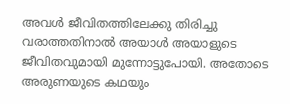അവള്‍ ജീവിതത്തിലേക്കു തിരിച്ചു വരാത്തതിനാല്‍ അയാള്‍ അയാളുടെ ജീവിതവുമായി മുന്നോട്ടുപോയി. അതോടെ അരുണയുടെ കഥയും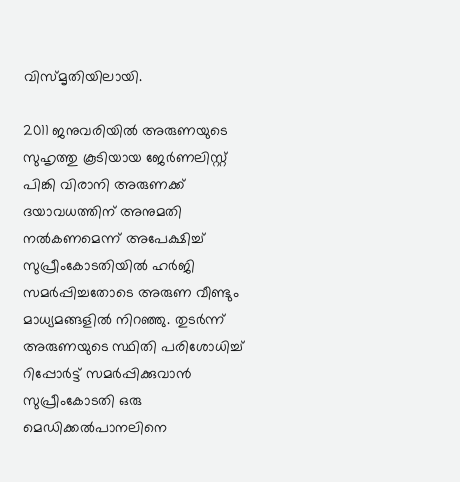വിസ്മൃതിയിലായി.

2011 ജനുവരിയില്‍ അരുണയുടെ സുഹൃത്തു കൂടിയായ ജേര്‍ണലിസ്റ്റ് പിങ്കി വിരാനി അരുണക്ക് ദയാവധത്തിന് അനുമതി നല്‍കണമെന്ന് അപേക്ഷിച്ച് സുപ്രീംകോടതിയില്‍ ഹര്‍ജി സമര്‍പ്പിച്ചതോടെ അരുണ വീണ്ടും മാധ്യമങ്ങളില്‍ നിറഞ്ഞു. തുടര്‍ന്ന് അരുണയുടെ സ്ഥിതി പരിശോധിച്ച് റിപ്പോര്‍ട്ട് സമര്‍പ്പിക്കുവാന്‍ സുപ്രീംകോടതി ഒരു മെഡിക്കല്‍പാനലിനെ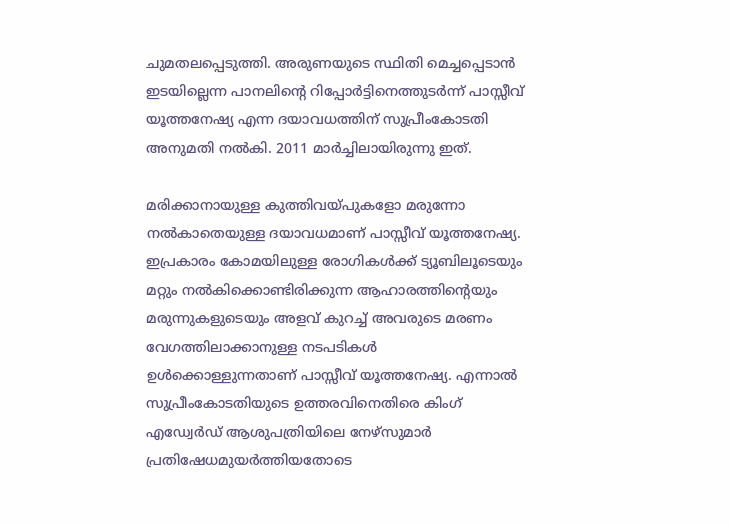ചുമതലപ്പെടുത്തി. അരുണയുടെ സ്ഥിതി മെച്ചപ്പെടാന്‍ ഇടയില്ലെന്ന പാനലിന്റെ റിപ്പോര്‍ട്ടിനെത്തുടര്‍ന്ന് പാസ്സീവ് യൂത്തനേഷ്യ എന്ന ദയാവധത്തിന് സുപ്രീംകോടതി അനുമതി നല്‍കി. 2011 മാര്‍ച്ചിലായിരുന്നു ഇത്.

മരിക്കാനായുള്ള കുത്തിവയ്പുകളോ മരുന്നോ നല്‍കാതെയുള്ള ദയാവധമാണ് പാസ്സീവ് യൂത്തനേഷ്യ. ഇപ്രകാരം കോമയിലുള്ള രോഗികള്‍ക്ക് ട്യൂബിലൂടെയും മറ്റും നല്‍കിക്കൊണ്ടിരിക്കുന്ന ആഹാരത്തിന്റെയും മരുന്നുകളുടെയും അളവ് കുറച്ച് അവരുടെ മരണം വേഗത്തിലാക്കാനുള്ള നടപടികള്‍ ഉള്‍ക്കൊള്ളുന്നതാണ് പാസ്സീവ് യൂത്തനേഷ്യ. എന്നാല്‍ സുപ്രീംകോടതിയുടെ ഉത്തരവിനെതിരെ കിംഗ് എഡ്വേര്‍ഡ് ആശുപത്രിയിലെ നേഴ്‌സുമാര്‍ പ്രതിഷേധമുയര്‍ത്തിയതോടെ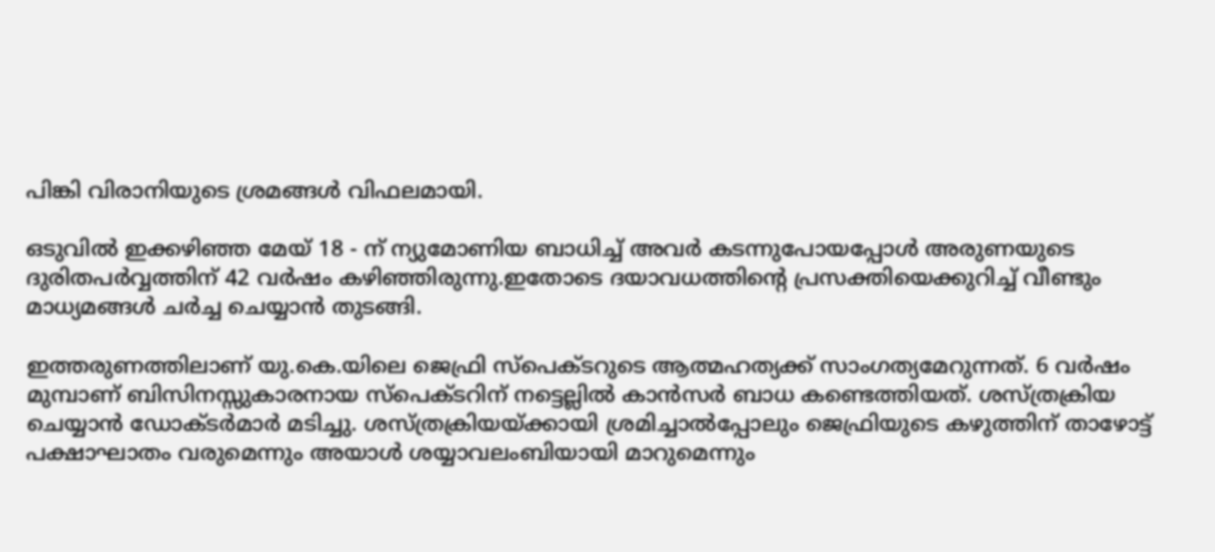പിങ്കി വിരാനിയുടെ ശ്രമങ്ങള്‍ വിഫലമായി.

ഒടുവില്‍ ഇക്കഴിഞ്ഞ മേയ് 18 - ന് ന്യുമോണിയ ബാധിച്ച് അവര്‍ കടന്നുപോയപ്പോള്‍ അരുണയുടെ ദുരിതപര്‍വ്വത്തിന് 42 വര്‍ഷം കഴിഞ്ഞിരുന്നു.ഇതോടെ ദയാവധത്തിന്റെ പ്രസക്തിയെക്കുറിച്ച് വീണ്ടും മാധ്യമങ്ങള്‍ ചര്‍ച്ച ചെയ്യാന്‍ തുടങ്ങി.

ഇത്തരുണത്തിലാണ് യു.കെ.യിലെ ജെഫ്രി സ്‌പെക്ടറുടെ ആത്മഹത്യക്ക് സാംഗത്യമേറുന്നത്. 6 വര്‍ഷം മുമ്പാണ് ബിസിനസ്സുകാരനായ സ്‌പെക്ടറിന് നട്ടെല്ലില്‍ കാന്‍സര്‍ ബാധ കണ്ടെത്തിയത്. ശസ്ത്രക്രിയ ചെയ്യാന്‍ ഡോക്ടര്‍മാര്‍ മടിച്ചു. ശസ്ത്രക്രിയയ്ക്കായി ശ്രമിച്ചാല്‍പ്പോലും ജെഫ്രിയുടെ കഴുത്തിന് താഴോട്ട് പക്ഷാഘാതം വരുമെന്നും അയാള്‍ ശയ്യാവലംബിയായി മാറുമെന്നും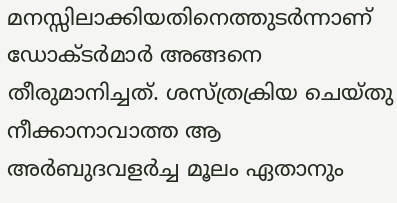മനസ്സിലാക്കിയതിനെത്തുടര്‍ന്നാണ് ഡോക്ടര്‍മാര്‍ അങ്ങനെ തീരുമാനിച്ചത്. ശസ്ത്രക്രിയ ചെയ്തു നീക്കാനാവാത്ത ആ അര്‍ബുദവളര്‍ച്ച മൂലം ഏതാനും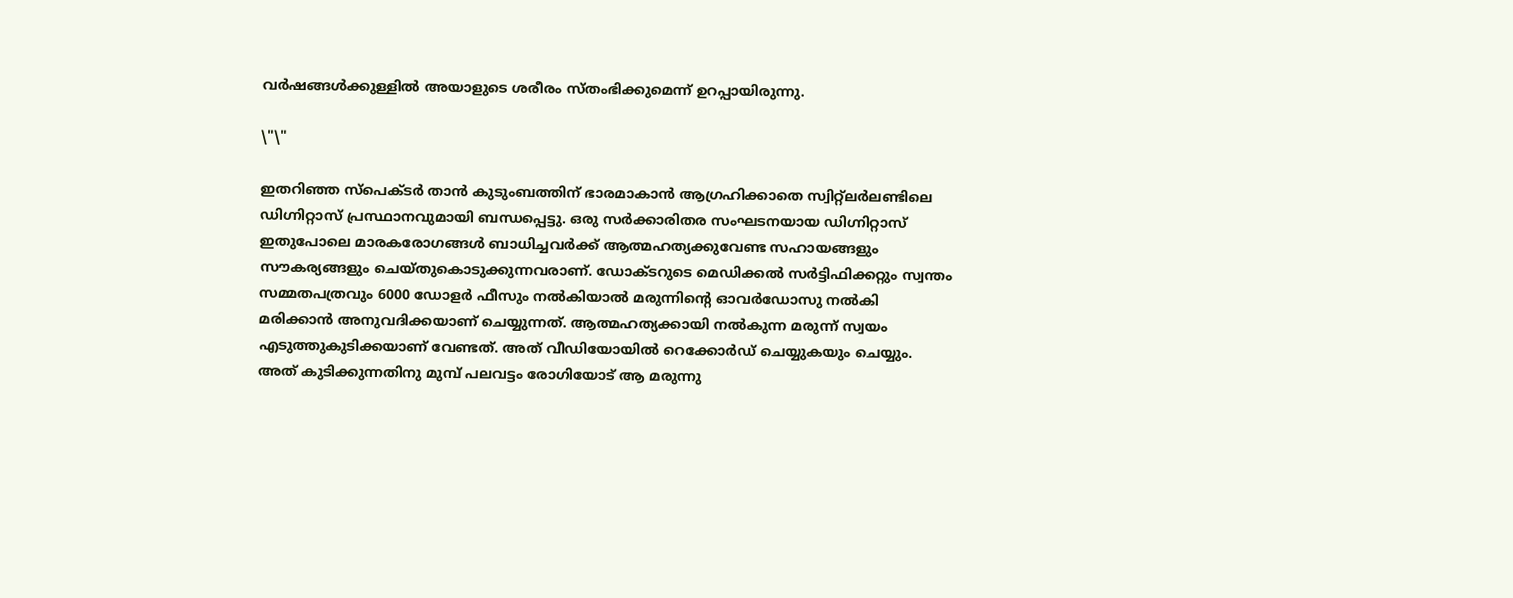വര്‍ഷങ്ങള്‍ക്കുള്ളില്‍ അയാളുടെ ശരീരം സ്തംഭിക്കുമെന്ന് ഉറപ്പായിരുന്നു.

\"\"

ഇതറിഞ്ഞ സ്‌പെക്ടര്‍ താന്‍ കുടുംബത്തിന് ഭാരമാകാന്‍ ആഗ്രഹിക്കാതെ സ്വിറ്റ്‌ലര്‍ലണ്ടിലെ ഡിഗ്നിറ്റാസ് പ്രസ്ഥാനവുമായി ബന്ധപ്പെട്ടു. ഒരു സര്‍ക്കാരിതര സംഘടനയായ ഡിഗ്നിറ്റാസ് ഇതുപോലെ മാരകരോഗങ്ങള്‍ ബാധിച്ചവര്‍ക്ക് ആത്മഹത്യക്കുവേണ്ട സഹായങ്ങളും സൗകര്യങ്ങളും ചെയ്തുകൊടുക്കുന്നവരാണ്. ഡോക്ടറുടെ മെഡിക്കല്‍ സര്‍ട്ടിഫിക്കറ്റും സ്വന്തം സമ്മതപത്രവും 6000 ഡോളര്‍ ഫീസും നല്‍കിയാല്‍ മരുന്നിന്റെ ഓവര്‍ഡോസു നല്‍കി മരിക്കാന്‍ അനുവദിക്കയാണ് ചെയ്യുന്നത്. ആത്മഹത്യക്കായി നല്‍കുന്ന മരുന്ന് സ്വയം എടുത്തുകുടിക്കയാണ് വേണ്ടത്. അത് വീഡിയോയില്‍ റെക്കോര്‍ഡ് ചെയ്യുകയും ചെയ്യും. അത് കുടിക്കുന്നതിനു മുമ്പ് പലവട്ടം രോഗിയോട് ആ മരുന്നു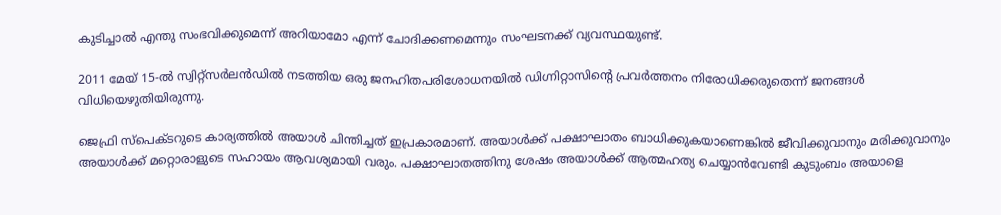കുടിച്ചാല്‍ എന്തു സംഭവിക്കുമെന്ന് അറിയാമോ എന്ന് ചോദിക്കണമെന്നും സംഘടനക്ക് വ്യവസ്ഥയുണ്ട്.

2011 മേയ് 15-ല്‍ സ്വിറ്റ്‌സര്‍ലന്‍ഡില്‍ നടത്തിയ ഒരു ജനഹിതപരിശോധനയില്‍ ഡിഗ്നിറ്റാസിന്റെ പ്രവര്‍ത്തനം നിരോധിക്കരുതെന്ന് ജനങ്ങള്‍ വിധിയെഴുതിയിരുന്നു.

ജെഫ്രി സ്പെക്ടറുടെ കാര്യത്തില്‍ അയാള്‍ ചിന്തിച്ചത് ഇപ്രകാരമാണ്. അയാള്‍ക്ക് പക്ഷാഘാതം ബാധിക്കുകയാണെങ്കില്‍ ജീവിക്കുവാനും മരിക്കുവാനും അയാള്‍ക്ക് മറ്റൊരാളുടെ സഹായം ആവശ്യമായി വരും. പക്ഷാഘാതത്തിനു ശേഷം അയാള്‍ക്ക് ആത്മഹത്യ ചെയ്യാന്‍വേണ്ടി കുടുംബം അയാളെ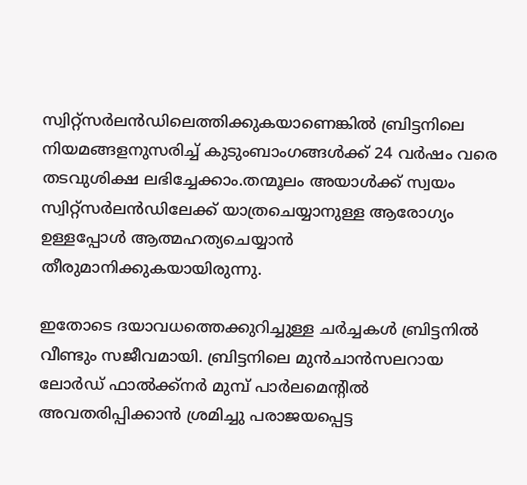സ്വിറ്റ്‌സര്‍ലന്‍ഡിലെത്തിക്കുകയാണെങ്കില്‍ ബ്രിട്ടനിലെ നിയമങ്ങളനുസരിച്ച് കുടുംബാംഗങ്ങള്‍ക്ക് 24 വര്‍ഷം വരെ തടവുശിക്ഷ ലഭിച്ചേക്കാം.തന്മൂലം അയാള്‍ക്ക് സ്വയം സ്വിറ്റ്‌സര്‍ലന്‍ഡിലേക്ക് യാത്രചെയ്യാനുള്ള ആരോഗ്യം ഉള്ളപ്പോള്‍ ആത്മഹത്യചെയ്യാന്‍ തീരുമാനിക്കുകയായിരുന്നു.

ഇതോടെ ദയാവധത്തെക്കുറിച്ചുള്ള ചര്‍ച്ചകള്‍ ബ്രിട്ടനില്‍ വീണ്ടും സജീവമായി. ബ്രിട്ടനിലെ മുന്‍ചാന്‍സലറായ ലോര്‍ഡ് ഫാല്‍ക്ക്‌നര്‍ മുമ്പ് പാര്‍ലമെന്റില്‍ അവതരിപ്പിക്കാന്‍ ശ്രമിച്ചു പരാജയപ്പെട്ട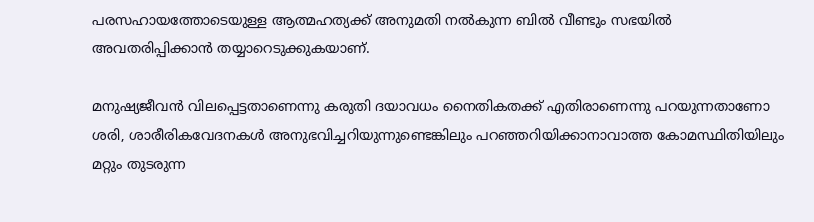പരസഹായത്തോടെയുള്ള ആത്മഹത്യക്ക് അനുമതി നല്‍കുന്ന ബില്‍ വീണ്ടും സഭയില്‍ അവതരിപ്പിക്കാന്‍ തയ്യാറെടുക്കുകയാണ്.

മനുഷ്യജീവന്‍ വിലപ്പെട്ടതാണെന്നു കരുതി ദയാവധം നൈതികതക്ക് എതിരാണെന്നു പറയുന്നതാണോ ശരി, ശാരീരികവേദനകള്‍ അനുഭവിച്ചറിയുന്നുണ്ടെങ്കിലും പറഞ്ഞറിയിക്കാനാവാത്ത കോമസ്ഥിതിയിലും മറ്റും തുടരുന്ന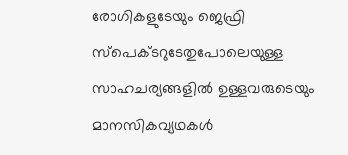രോഗികളുടേയും ജെഫ്രി സ്പെക്ടറുടേതുപോലെയുള്ള സാഹചര്യങ്ങളില്‍ ഉള്ളവരുടെയും മാനസികവ്യഥകള്‍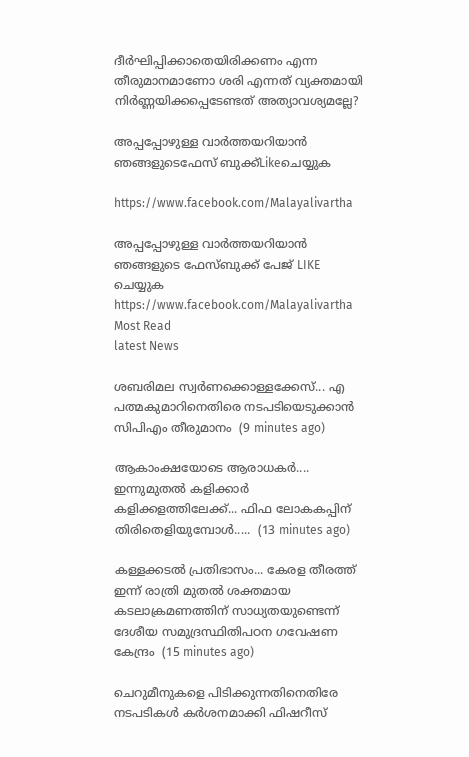ദീര്‍ഘിപ്പിക്കാതെയിരിക്കണം എന്ന തീരുമാനമാണോ ശരി എന്നത് വ്യക്തമായി നിര്‍ണ്ണയിക്കപ്പെടേണ്ടത് അത്യാവശ്യമല്ലേ?

അപ്പപ്പോഴുള്ള വാര്‍ത്തയറിയാന്‍ ഞങ്ങളുടെഫേസ്‌ ബുക്ക്‌Likeചെയ്യുക

https://www.facebook.com/Malayalivartha

അപ്പപ്പോഴുള്ള വാര്‍ത്തയറിയാന്‍ ഞങ്ങളുടെ ഫേസ്‌ബുക്ക്‌ പേജ് LIKE ചെയ്യുക
https://www.facebook.com/Malayalivartha
Most Read
latest News

ശബരിമല സ്വർണക്കൊള്ളക്കേസ്... എ പത്മകുമാറിനെതിരെ നടപടിയെടുക്കാന്‍ സിപിഎം തീരുമാനം  (9 minutes ago)

ആകാംക്ഷയോടെ ആരാധകർ.... ഇന്നുമുതല്‍ കളിക്കാര്‍ കളിക്കളത്തിലേക്ക്... ഫിഫ ലോകകപ്പിന് തിരിതെളിയുമ്പോൾ.....  (13 minutes ago)

കള്ളക്കടൽ പ്രതിഭാസം... കേരള തീരത്ത് ഇന്ന് രാത്രി മുതൽ ശക്തമായ കടലാക്രമണത്തിന് സാധ്യതയുണ്ടെന്ന് ദേശീയ സമുദ്രസ്ഥിതിപഠന ഗവേഷണ കേന്ദ്രം  (15 minutes ago)

ചെറുമീനുകളെ പിടിക്കുന്നതിനെതിരേ നടപടികൾ കർശനമാക്കി ഫിഷറീസ്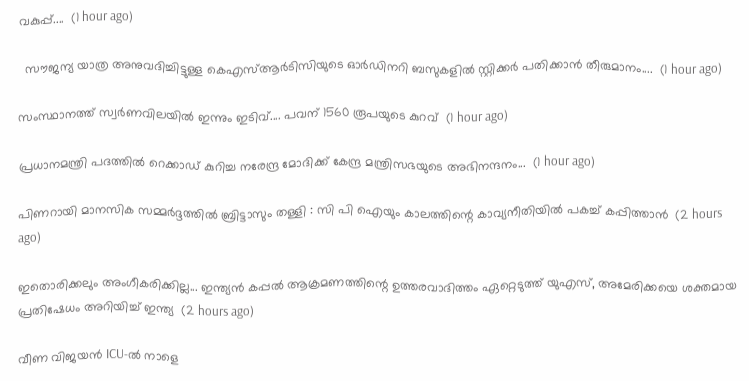വകുപ്പ്....  (1 hour ago)

  സൗജന്യ യാത്ര അനുവദിച്ചിട്ടുള്ള കെഎസ്ആർടിസിയുടെ ഓർഡിനറി ബസുകളിൽ സ്റ്റിക്കർ പതിക്കാൻ തീരുമാനം....  (1 hour ago)

സംസ്ഥാനത്ത് സ്വർണവിലയിൽ ഇന്നും ഇടിവ്.... പവന് 1560 രൂപയുടെ കുറവ്  (1 hour ago)

പ്രധാനമന്ത്രി പദത്തിൽ റെക്കാഡ് കുറിച്ച നരേന്ദ്ര മോദിക്ക് കേന്ദ്ര മന്ത്രിസഭയുടെ അഭിനന്ദനം...  (1 hour ago)

പിണറായി മാനസിക സമ്മർദ്ദത്തിൽ ബ്രിട്ടാസും തള്ളി : സി പി ഐയും കാലത്തിന്റെ കാവ്യനീതിയിൽ പകച്ച് കപ്പിത്താൻ  (2 hours ago)

ഇതൊരിക്കലും അംഗീകരിക്കില്ല... ഇന്ത്യൻ കപ്പൽ ആക്രമണത്തിന്റെ ഉത്തരവാദിത്തം ഏറ്റെടുത്ത് യുഎസ്, അമേരിക്കയെ ശക്തമായ പ്രതിഷേധം അറിയിച്ച് ഇന്ത്യ  (2 hours ago)

വീണ വിജയന്‍ ICU-ൽ നാളെ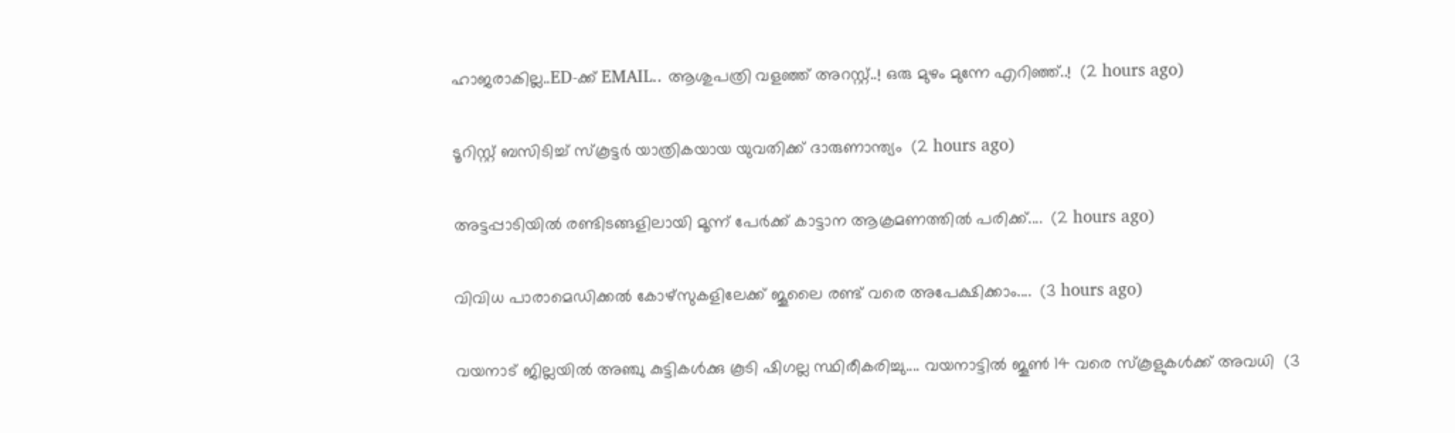ഹാജരാകില്ല..ED-ക്ക് EMAIL.. ആശുപത്രി വളഞ്ഞ് അറസ്റ്റ്..! ഒരു മുഴം മുന്നേ എറിഞ്ഞ്..!  (2 hours ago)

ടൂറിസ്റ്റ് ബസിടിച്ച് സ്കൂട്ടർ യാത്രികയായ യുവതിക്ക് ദാരുണാന്ത്യം  (2 hours ago)

അട്ടപ്പാടിയിൽ രണ്ടിടങ്ങളിലായി മൂന്ന് പേർക്ക് കാട്ടാന ആക്രമണത്തിൽ പരിക്ക്....  (2 hours ago)

വിവിധ പാരാമെഡിക്കൽ കോഴ്സുകളിലേക്ക് ജൂലൈ രണ്ട് വരെ അപേക്ഷിക്കാം....  (3 hours ago)

വയനാട് ജില്ലയിൽ അഞ്ചു കുട്ടികൾക്കു കൂടി ഷിഗല്ല സ്ഥിരീകരിച്ചു.... വയനാട്ടിൽ ജൂൺ 14 വരെ സ്‌കൂളുകൾക്ക് അവധി  (3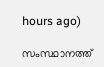hours ago)

സംസ്ഥാനത്ത്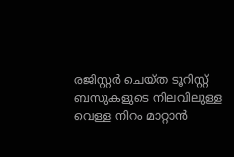രജിസ്റ്റർ ചെയ്ത ടൂറിസ്റ്റ് ബസുകളുടെ നിലവിലുള്ള വെള്ള നിറം മാറ്റാൻ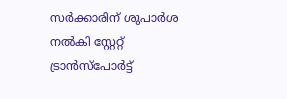സർക്കാരിന് ശുപാർശ നൽകി സ്റ്റേറ്റ് ട്രാൻസ്‌പോർട്ട്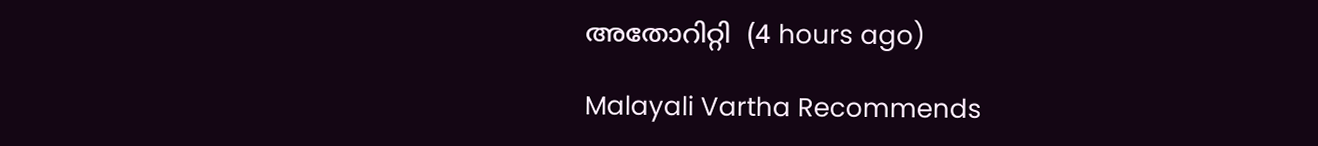അതോറിറ്റി  (4 hours ago)

Malayali Vartha Recommends